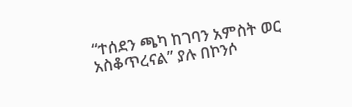“ተሰደን ጫካ ከገባን አምስት ወር አስቆጥረናል” ያሉ በኮንሶ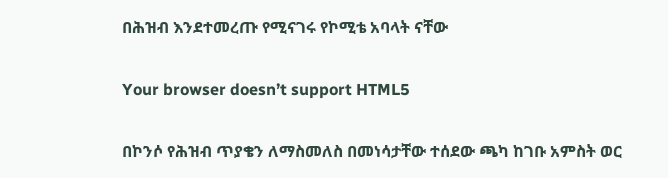በሕዝብ እንደተመረጡ የሚናገሩ የኮሚቴ አባላት ናቸው

Your browser doesn’t support HTML5

በኮንሶ የሕዝብ ጥያቄን ለማስመለስ በመነሳታቸው ተሰደው ጫካ ከገቡ አምስት ወር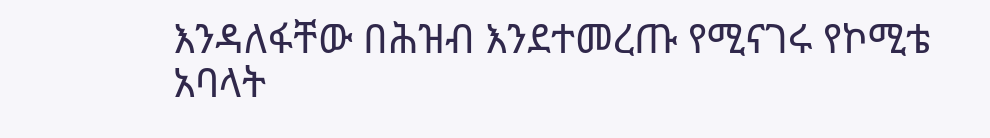እንዳለፋቸው በሕዝብ እንደተመረጡ የሚናገሩ የኮሚቴ አባላት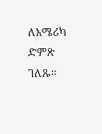ለአሜሪካ ድምጽ ገለጹ።